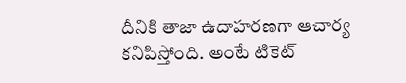దీనికి తాజా ఉదాహరణగా ఆచార్య కనిపిస్తోంది. అంటే టికెట్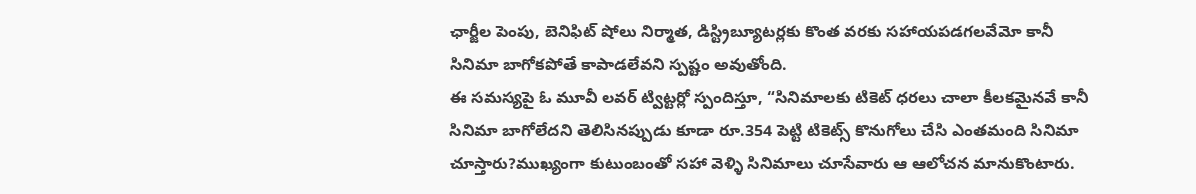ఛార్జీల పెంపు, బెనిఫిట్ షోలు నిర్మాత, డిస్ట్రిబ్యూటర్లకు కొంత వరకు సహాయపడగలవేమో కానీ సినిమా బాగోకపోతే కాపాడలేవని స్పష్టం అవుతోంది.
ఈ సమస్యపై ఓ మూవీ లవర్ ట్విట్టర్లో స్పందిస్తూ, “సినిమాలకు టికెట్ ధరలు చాలా కీలకమైనవే కానీ సినిమా బాగోలేదని తెలిసినప్పుడు కూడా రూ.354 పెట్టి టికెట్స్ కొనుగోలు చేసి ఎంతమంది సినిమా చూస్తారు?ముఖ్యంగా కుటుంబంతో సహా వెళ్ళి సినిమాలు చూసేవారు ఆ ఆలోచన మానుకొంటారు.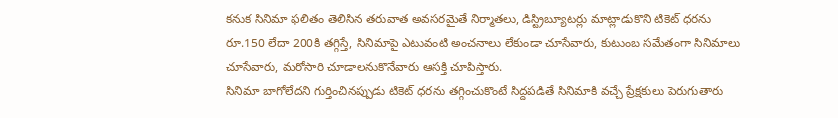కనుక సినిమా ఫలితం తెలిసిన తరువాత అవసరమైతే నిర్మాతలు, డిస్ట్రిబ్యూటర్లు మాట్లాడుకొని టికెట్ ధరను రూ.150 లేదా 200కి తగ్గిస్తే, సినిమాపై ఎటువంటి అంచనాలు లేకుండా చూసేవారు, కుటుంబ సమేతంగా సినిమాలు చూసేవారు, మరోసారి చూడాలనుకొనేవారు ఆసక్తి చూపిస్తారు.
సినిమా బాగోలేదని గుర్తించినప్పుడు టికెట్ ధరను తగ్గించుకొంటే సిద్దపడితే సినిమాకి వచ్చే ప్రేక్షకులు పెరుగుతారు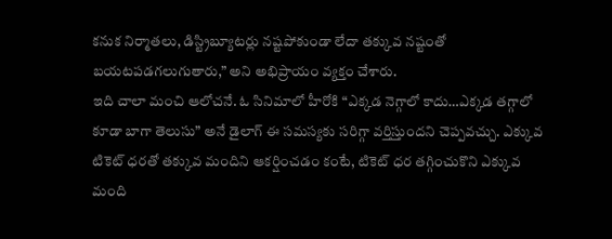కనుక నిర్మాతలు, డిస్ట్రిబ్యూటర్లు నష్టపోకుండా లేదా తక్కువ నష్టంతో బయటపడగలుగుతారు,” అని అభిప్రాయం వ్యక్తం చేశారు.
ఇది చాలా మంచి ఆలోచనే. ఓ సినిమాలో హీరోకి “ఎక్కడ నెగ్గాలో కాదు…ఎక్కడ తగ్గాలో కూడా బాగా తెలుసు” అనే డైలాగ్ ఈ సమస్యకు సరిగ్గా వర్తిస్తుందని చెప్పవచ్చు. ఎక్కువ టికెట్ ధరతో తక్కువ మందిని ఆకర్షించడం కంటే, టికెట్ ధర తగ్గించుకొని ఎక్కువ మంది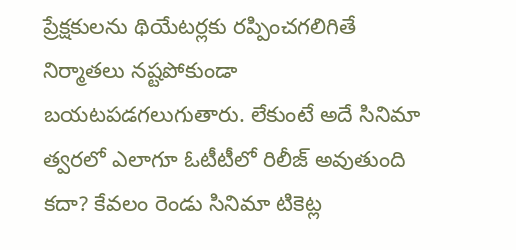ప్రేక్షకులను థియేటర్లకు రప్పించగలిగితే నిర్మాతలు నష్టపోకుండా బయటపడగలుగుతారు. లేకుంటే అదే సినిమా త్వరలో ఎలాగూ ఓటీటీలో రిలీజ్ అవుతుంది కదా? కేవలం రెండు సినిమా టికెట్ల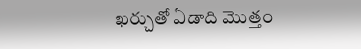ఖర్చుతో ఏడాది మొత్తం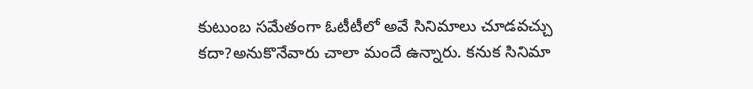కుటుంబ సమేతంగా ఓటీటీలో అవే సినిమాలు చూడవచ్చు కదా?అనుకొనేవారు చాలా మందే ఉన్నారు. కనుక సినిమా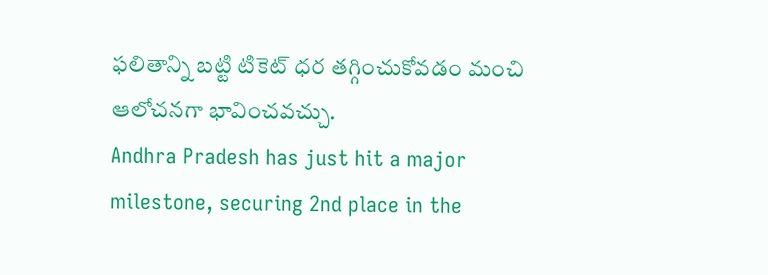ఫలితాన్ని బట్టి టికెట్ ధర తగ్గించుకోవడం మంచి ఆలోచనగా భావించవచ్చు.
Andhra Pradesh has just hit a major milestone, securing 2nd place in the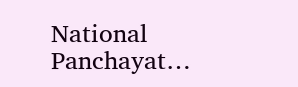National Panchayat…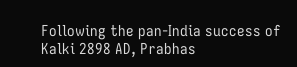Following the pan-India success of Kalki 2898 AD, Prabhas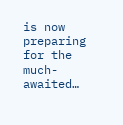is now preparing for the much-awaited…